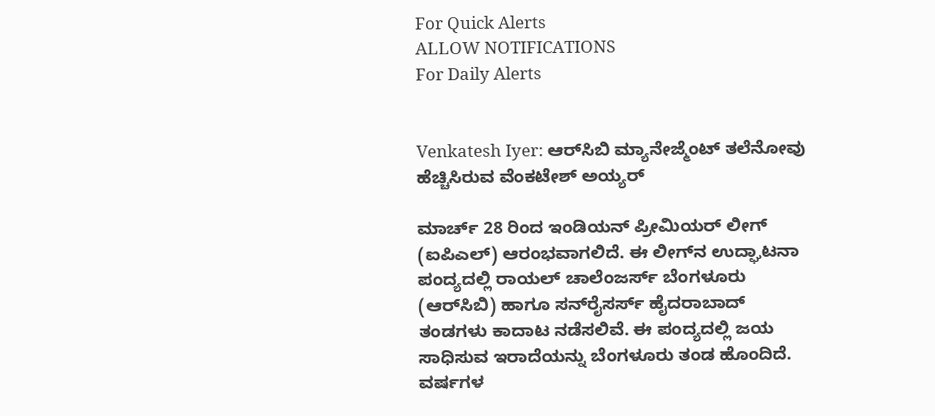For Quick Alerts
ALLOW NOTIFICATIONS
For Daily Alerts


Venkatesh Iyer: ಆರ್‌ಸಿಬಿ ಮ್ಯಾನೇಜ್ಮೆಂಟ್‌ ತಲೆನೋವು ಹೆಚ್ಚಿಸಿರುವ ವೆಂಕಟೇಶ್ ಅಯ್ಯರ್‌

ಮಾರ್ಚ್ 28 ರಿಂದ ಇಂಡಿಯನ್ ಪ್ರೀಮಿಯರ್ ಲೀಗ್ (ಐಪಿಎಲ್) ಆರಂಭವಾಗಲಿದೆ. ಈ ಲೀಗ್‌ನ ಉದ್ಘಾಟನಾ ಪಂದ್ಯದಲ್ಲಿ ರಾಯಲ್‌ ಚಾಲೆಂಜರ್ಸ್‌ ಬೆಂಗಳೂರು (ಆರ್‌ಸಿಬಿ) ಹಾಗೂ ಸನ್‌ರೈಸರ್ಸ್ ಹೈದರಾಬಾದ್ ತಂಡಗಳು ಕಾದಾಟ ನಡೆಸಲಿವೆ. ಈ ಪಂದ್ಯದಲ್ಲಿ ಜಯ ಸಾಧಿಸುವ ಇರಾದೆಯನ್ನು ಬೆಂಗಳೂರು ತಂಡ ಹೊಂದಿದೆ. ವರ್ಷಗಳ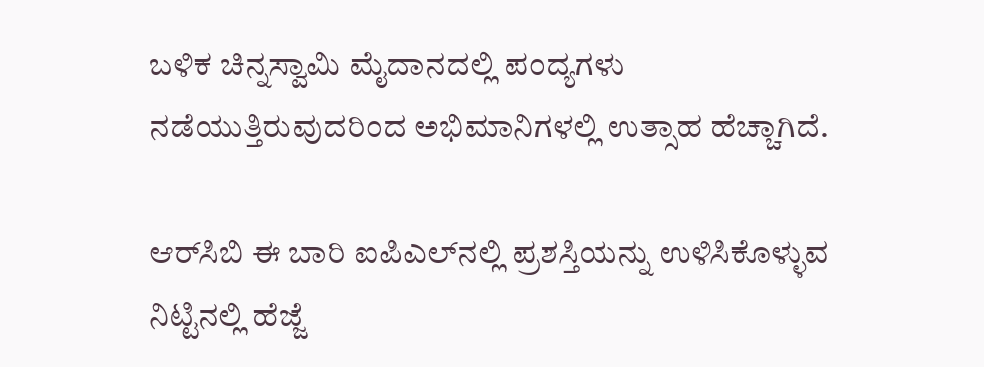ಬಳಿಕ ಚಿನ್ನಸ್ವಾಮಿ ಮೈದಾನದಲ್ಲಿ ಪಂದ್ಯಗಳು ನಡೆಯುತ್ತಿರುವುದರಿಂದ ಅಭಿಮಾನಿಗಳಲ್ಲಿ ಉತ್ಸಾಹ ಹೆಚ್ಚಾಗಿದೆ.

ಆರ್‌ಸಿಬಿ ಈ ಬಾರಿ ಐಪಿಎಲ್‌ನಲ್ಲಿ ಪ್ರಶಸ್ತಿಯನ್ನು ಉಳಿಸಿಕೊಳ್ಳುವ ನಿಟ್ಟಿನಲ್ಲಿ ಹೆಜ್ಜೆ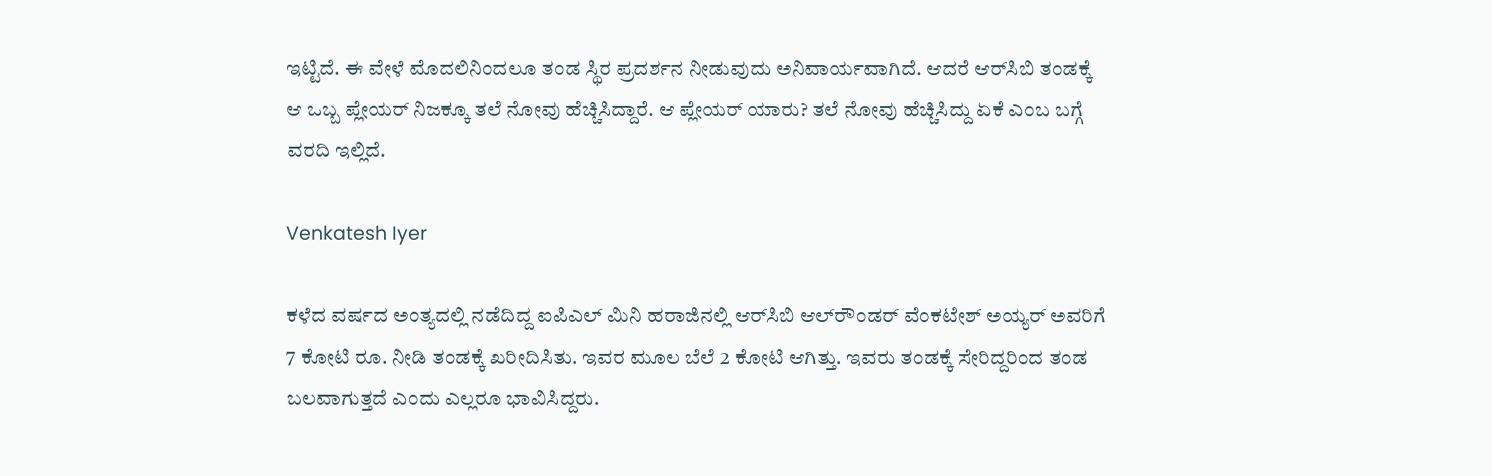ಇಟ್ಟಿದೆ. ಈ ವೇಳೆ ಮೊದಲಿನಿಂದಲೂ ತಂಡ ಸ್ಥಿರ ಪ್ರದರ್ಶನ ನೀಡುವುದು ಅನಿವಾರ್ಯವಾಗಿದೆ. ಆದರೆ ಆರ್‌ಸಿಬಿ ತಂಡಕ್ಕೆ ಆ ಒಬ್ಬ ಪ್ಲೇಯರ್‌ ನಿಜಕ್ಕೂ ತಲೆ ನೋವು ಹೆಚ್ಚಿಸಿದ್ದಾರೆ. ಆ ಪ್ಲೇಯರ್ ಯಾರು? ತಲೆ ನೋವು ಹೆಚ್ಚಿಸಿದ್ದು ಏಕೆ ಎಂಬ ಬಗ್ಗೆ ವರದಿ ಇಲ್ಲಿದೆ.

Venkatesh Iyer

ಕಳೆದ ವರ್ಷದ ಅಂತ್ಯದಲ್ಲಿ ನಡೆದಿದ್ದ ಐಪಿಎಲ್ ಮಿನಿ ಹರಾಜಿನಲ್ಲಿ ಆರ್‌ಸಿಬಿ ಆಲ್‌ರೌಂಡರ್ ವೆಂಕಟೇಶ್‌ ಅಯ್ಯರ್ ಅವರಿಗೆ 7 ಕೋಟಿ ರೂ. ನೀಡಿ ತಂಡಕ್ಕೆ ಖರೀದಿಸಿತು. ಇವರ ಮೂಲ ಬೆಲೆ 2 ಕೋಟಿ ಆಗಿತ್ತು. ಇವರು ತಂಡಕ್ಕೆ ಸೇರಿದ್ದರಿಂದ ತಂಡ ಬಲವಾಗುತ್ತದೆ ಎಂದು ಎಲ್ಲರೂ ಭಾವಿಸಿದ್ದರು.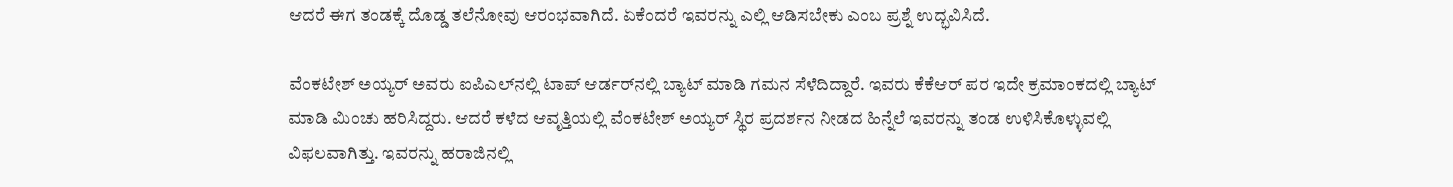ಆದರೆ ಈಗ ತಂಡಕ್ಕೆ ದೊಡ್ಡ ತಲೆನೋವು ಆರಂಭವಾಗಿದೆ. ಏಕೆಂದರೆ ಇವರನ್ನು ಎಲ್ಲಿ ಆಡಿಸಬೇಕು ಎಂಬ ಪ್ರಶ್ನೆ ಉದ್ಭವಿಸಿದೆ.

ವೆಂಕಟೇಶ್‌ ಅಯ್ಯರ್ ಅವರು ಐಪಿಎಲ್‌ನಲ್ಲಿ ಟಾಪ್‌ ಆರ್ಡರ್‌ನಲ್ಲಿ ಬ್ಯಾಟ್‌ ಮಾಡಿ ಗಮನ ಸೆಳೆದಿದ್ದಾರೆ. ಇವರು ಕೆಕೆಆರ್‌ ಪರ ಇದೇ ಕ್ರಮಾಂಕದಲ್ಲಿ ಬ್ಯಾಟ್ ಮಾಡಿ ಮಿಂಚು ಹರಿಸಿದ್ದರು. ಆದರೆ ಕಳೆದ ಆವೃತ್ತಿಯಲ್ಲಿ ವೆಂಕಟೇಶ್‌ ಅಯ್ಯರ್ ಸ್ಥಿರ ಪ್ರದರ್ಶನ ನೀಡದ ಹಿನ್ನೆಲೆ ಇವರನ್ನು ತಂಡ ಉಳಿಸಿಕೊಳ್ಳುವಲ್ಲಿ ವಿಫಲವಾಗಿತ್ತು. ಇವರನ್ನು ಹರಾಜಿನಲ್ಲಿ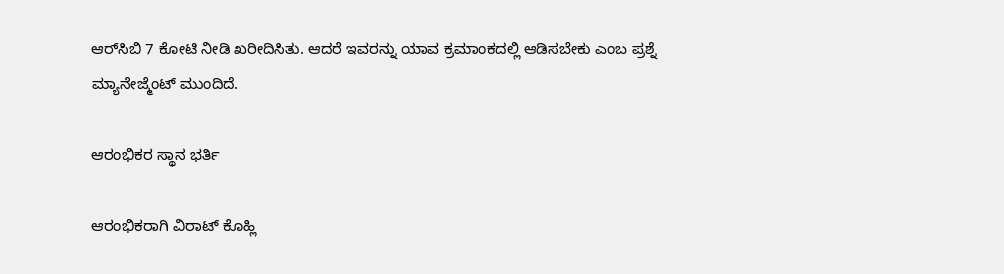ಆರ್‌ಸಿಬಿ 7 ಕೋಟಿ ನೀಡಿ ಖರೀದಿಸಿತು. ಆದರೆ ಇವರನ್ನು ಯಾವ ಕ್ರಮಾಂಕದಲ್ಲಿ ಆಡಿಸಬೇಕು ಎಂಬ ಪ್ರಶ್ನೆ ಮ್ಯಾನೇಜ್ಮೆಂಟ್ ಮುಂದಿದೆ.

ಆರಂಭಿಕರ ಸ್ಥಾನ ಭರ್ತಿ

ಆರಂಭಿಕರಾಗಿ ವಿರಾಟ್‌ ಕೊಹ್ಲಿ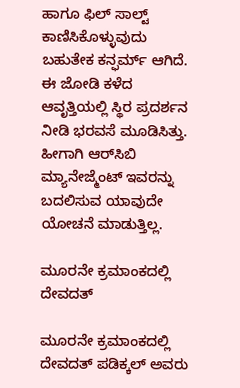ಹಾಗೂ ಫಿಲ್ ಸಾಲ್ಟ್‌ ಕಾಣಿಸಿಕೊಳ್ಳುವುದು ಬಹುತೇಕ ಕನ್ಫರ್ಮ್ ಆಗಿದೆ. ಈ ಜೋಡಿ ಕಳೆದ ಆವೃತ್ತಿಯಲ್ಲಿ ಸ್ಥಿರ ಪ್ರದರ್ಶನ ನೀಡಿ ಭರವಸೆ ಮೂಡಿಸಿತ್ತು. ಹೀಗಾಗಿ ಆರ್‌ಸಿಬಿ ಮ್ಯಾನೇಜ್ಮೆಂಟ್‌ ಇವರನ್ನು ಬದಲಿಸುವ ಯಾವುದೇ ಯೋಚನೆ ಮಾಡುತ್ತಿಲ್ಲ.

ಮೂರನೇ ಕ್ರಮಾಂಕದಲ್ಲಿ ದೇವದತ್

ಮೂರನೇ ಕ್ರಮಾಂಕದಲ್ಲಿ ದೇವದತ್ ಪಡಿಕ್ಕಲ್ ಅವರು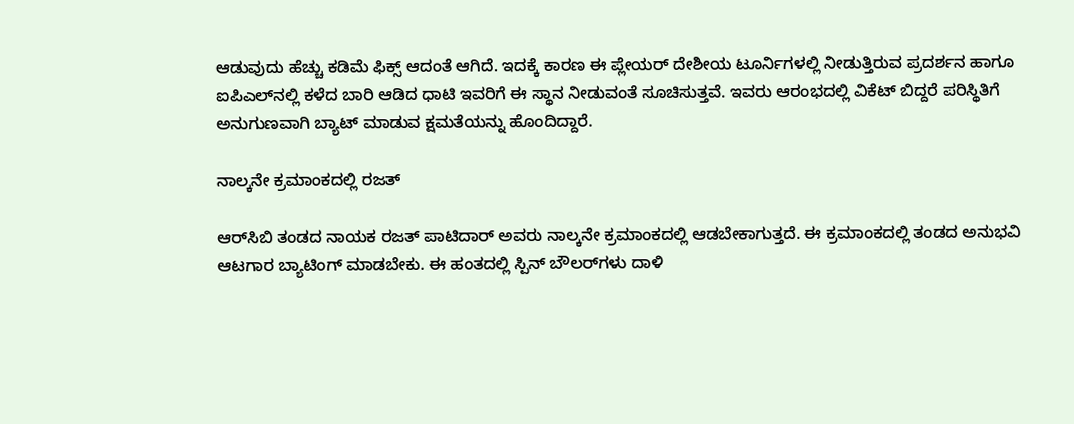ಆಡುವುದು ಹೆಚ್ಚು ಕಡಿಮೆ ಫಿಕ್ಸ್ ಆದಂತೆ ಆಗಿದೆ. ಇದಕ್ಕೆ ಕಾರಣ ಈ ಪ್ಲೇಯರ್ ದೇಶೀಯ ಟೂರ್ನಿಗಳಲ್ಲಿ ನೀಡುತ್ತಿರುವ ಪ್ರದರ್ಶನ ಹಾಗೂ ಐಪಿಎಲ್‌ನಲ್ಲಿ ಕಳೆದ ಬಾರಿ ಆಡಿದ ಧಾಟಿ ಇವರಿಗೆ ಈ ಸ್ಥಾನ ನೀಡುವಂತೆ ಸೂಚಿಸುತ್ತವೆ. ಇವರು ಆರಂಭದಲ್ಲಿ ವಿಕೆಟ್‌ ಬಿದ್ದರೆ ಪರಿಸ್ಥಿತಿಗೆ ಅನುಗುಣವಾಗಿ ಬ್ಯಾಟ್ ಮಾಡುವ ಕ್ಷಮತೆಯನ್ನು ಹೊಂದಿದ್ದಾರೆ.

ನಾಲ್ಕನೇ ಕ್ರಮಾಂಕದಲ್ಲಿ ರಜತ್‌

ಆರ್‌ಸಿಬಿ ತಂಡದ ನಾಯಕ ರಜತ್‌ ಪಾಟಿದಾರ್ ಅವರು ನಾಲ್ಕನೇ ಕ್ರಮಾಂಕದಲ್ಲಿ ಆಡಬೇಕಾಗುತ್ತದೆ. ಈ ಕ್ರಮಾಂಕದಲ್ಲಿ ತಂಡದ ಅನುಭವಿ ಆಟಗಾರ ಬ್ಯಾಟಿಂಗ್ ಮಾಡಬೇಕು. ಈ ಹಂತದಲ್ಲಿ ಸ್ಪಿನ್ ಬೌಲರ್‌ಗಳು ದಾಳಿ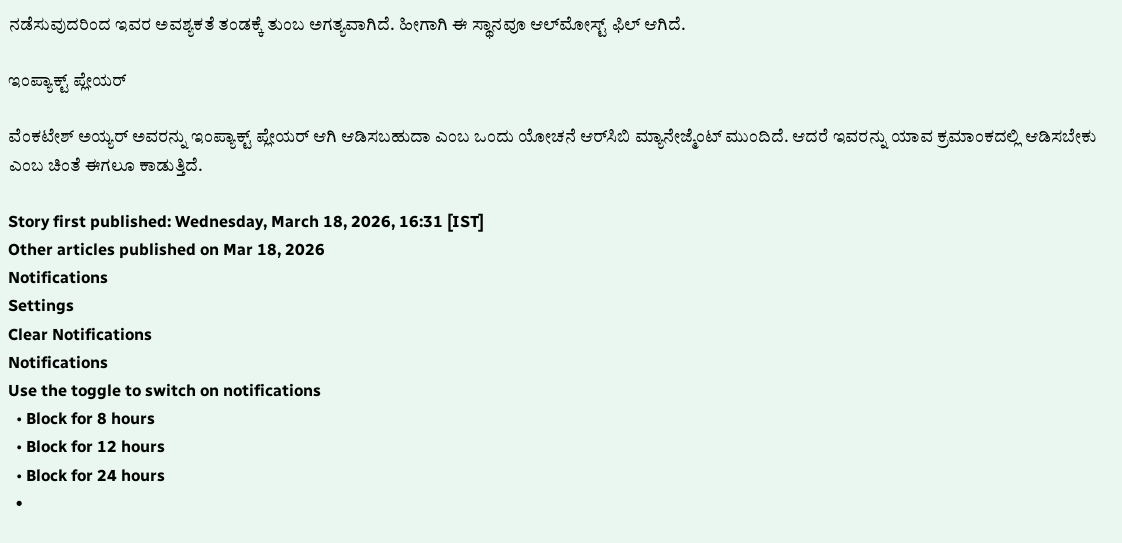ನಡೆಸುವುದರಿಂದ ಇವರ ಅವಶ್ಯಕತೆ ತಂಡಕ್ಕೆ ತುಂಬ ಅಗತ್ಯವಾಗಿದೆ. ಹೀಗಾಗಿ ಈ ಸ್ಥಾನವೂ ಆಲ್‌ಮೋಸ್ಟ್‌ ಫಿಲ್ ಆಗಿದೆ.

ಇಂಪ್ಯಾಕ್ಟ್‌ ಪ್ಲೇಯರ್‌

ವೆಂಕಟೇಶ್‌ ಅಯ್ಯರ್ ಅವರನ್ನು ಇಂಪ್ಯಾಕ್ಟ್‌ ಪ್ಲೇಯರ್ ಆಗಿ ಆಡಿಸಬಹುದಾ ಎಂಬ ಒಂದು ಯೋಚನೆ ಆರ್‌ಸಿಬಿ ಮ್ಯಾನೇಜ್ಮೆಂಟ್‌ ಮುಂದಿದೆ. ಆದರೆ ಇವರನ್ನು ಯಾವ ಕ್ರಮಾಂಕದಲ್ಲಿ ಆಡಿಸಬೇಕು ಎಂಬ ಚಿಂತೆ ಈಗಲೂ ಕಾಡುತ್ತಿದೆ.

Story first published: Wednesday, March 18, 2026, 16:31 [IST]
Other articles published on Mar 18, 2026
Notifications
Settings
Clear Notifications
Notifications
Use the toggle to switch on notifications
  • Block for 8 hours
  • Block for 12 hours
  • Block for 24 hours
  •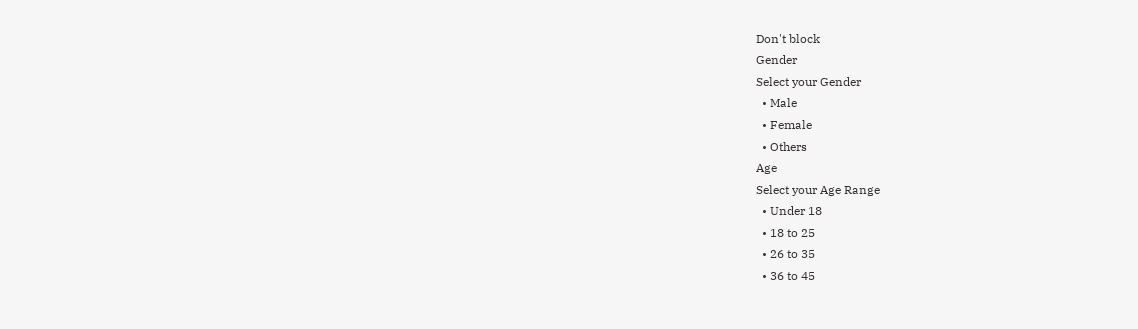Don't block
Gender
Select your Gender
  • Male
  • Female
  • Others
Age
Select your Age Range
  • Under 18
  • 18 to 25
  • 26 to 35
  • 36 to 45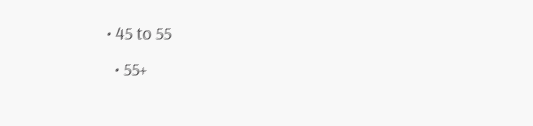• 45 to 55
  • 55+